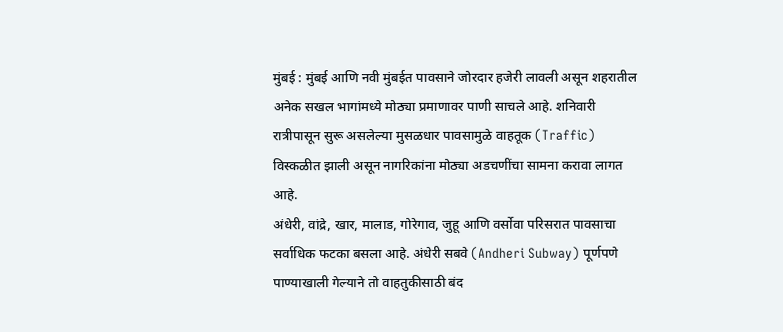मुंबई : मुंबई आणि नवी मुंबईत पावसाने जोरदार हजेरी लावली असून शहरातील अनेक सखल भागांमध्ये मोठ्या प्रमाणावर पाणी साचले आहे. शनिवारी रात्रीपासून सुरू असलेल्या मुसळधार पावसामुळे वाहतूक (Traffic) विस्कळीत झाली असून नागरिकांना मोठ्या अडचणींचा सामना करावा लागत आहे.
अंधेरी, वांद्रे, खार, मालाड, गोरेगाव, जुहू आणि वर्सोवा परिसरात पावसाचा सर्वाधिक फटका बसला आहे. अंधेरी सबवे (Andheri Subway) पूर्णपणे पाण्याखाली गेल्याने तो वाहतुकीसाठी बंद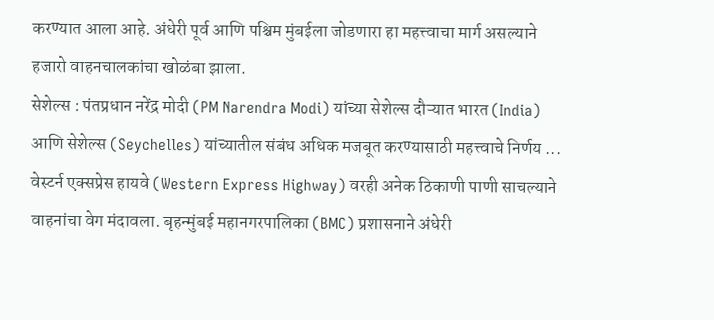करण्यात आला आहे. अंधेरी पूर्व आणि पश्चिम मुंबईला जोडणारा हा महत्त्वाचा मार्ग असल्याने हजारो वाहनचालकांचा खोळंबा झाला.
सेशेल्स : पंतप्रधान नरेंद्र मोदी (PM Narendra Modi) यांच्या सेशेल्स दौऱ्यात भारत (India) आणि सेशेल्स (Seychelles) यांच्यातील संबंध अधिक मजबूत करण्यासाठी महत्त्वाचे निर्णय ...
वेस्टर्न एक्सप्रेस हायवे (Western Express Highway) वरही अनेक ठिकाणी पाणी साचल्याने वाहनांचा वेग मंदावला. बृहन्मुंबई महानगरपालिका (BMC) प्रशासनाने अंधेरी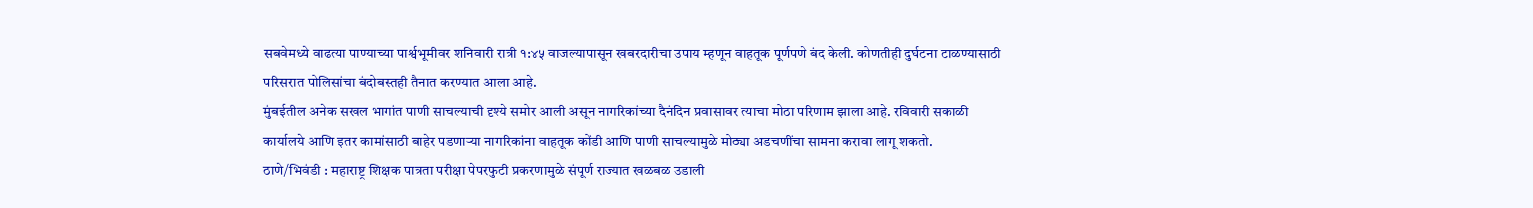सबवेमध्ये वाढत्या पाण्याच्या पार्श्वभूमीवर शनिवारी रात्री १:४५ वाजल्यापासून खबरदारीचा उपाय म्हणून वाहतूक पूर्णपणे बंद केली. कोणतीही दुर्घटना टाळण्यासाठी परिसरात पोलिसांचा बंदोबस्तही तैनात करण्यात आला आहे.
मुंबईतील अनेक सखल भागांत पाणी साचल्याची दृश्ये समोर आली असून नागरिकांच्या दैनंदिन प्रवासावर त्याचा मोठा परिणाम झाला आहे. रविवारी सकाळी कार्यालये आणि इतर कामांसाठी बाहेर पडणाऱ्या नागरिकांना वाहतूक कोंडी आणि पाणी साचल्यामुळे मोठ्या अडचणींचा सामना करावा लागू शकतो.
ठाणे/भिवंडी : महाराष्ट्र शिक्षक पात्रता परीक्षा पेपरफुटी प्रकरणामुळे संपूर्ण राज्यात खळबळ उडाली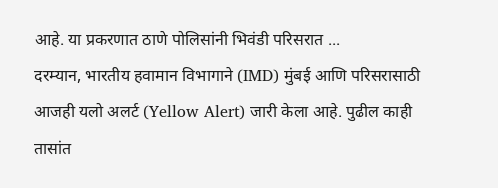आहे. या प्रकरणात ठाणे पोलिसांनी भिवंडी परिसरात ...
दरम्यान, भारतीय हवामान विभागाने (IMD) मुंबई आणि परिसरासाठी आजही यलो अलर्ट (Yellow Alert) जारी केला आहे. पुढील काही तासांत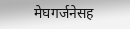मेघगर्जनेसह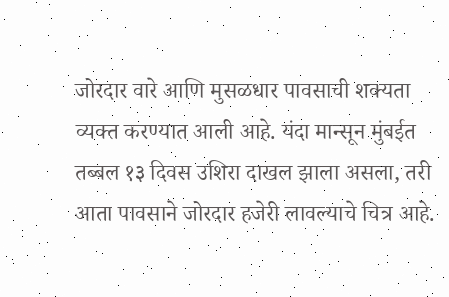जोरदार वारे आणि मुसळधार पावसाची शक्यता व्यक्त करण्यात आली आहे. यंदा मान्सून मुंबईत तब्बल १३ दिवस उशिरा दाखल झाला असला, तरी आता पावसाने जोरदार हजेरी लावल्याचे चित्र आहे.